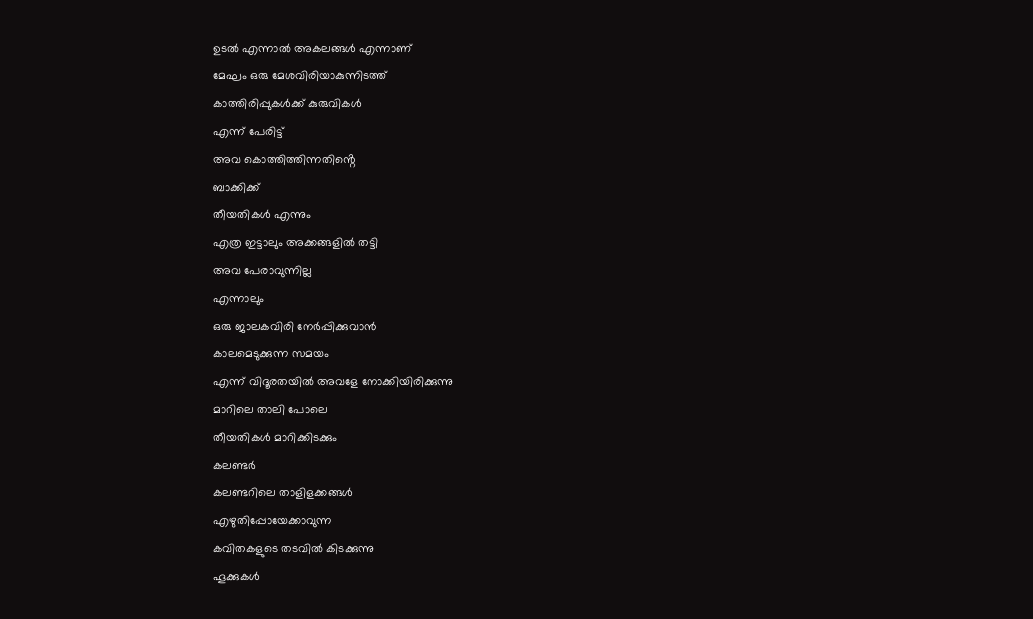ഉടൽ എന്നാൽ അകലങ്ങൾ എന്നാണ്
മേഘം ഒരു മേശവിരിയാകുന്നിടത്ത്
കാത്തിരിപ്പുകൾക്ക് കുരുവികൾ
എന്ന് പേരിട്ട്
അവ കൊത്തിത്തിന്നതിൻ്റെ
ബാക്കിക്ക്
തീയതികൾ എന്നും
എത്ര ഇട്ടാലും അക്കങ്ങളിൽ തട്ടി
അവ പേരാവുന്നില്ല
എന്നാലും
ഒരു ജാലകവിരി നേർപ്പിക്കുവാൻ
കാലമെടുക്കുന്ന സമയം
എന്ന് വിദൂരതയിൽ അവളേ നോക്കിയിരിക്കുന്നു
മാറിലെ താലി പോലെ
തീയതികൾ മാറിക്കിടക്കും
കലണ്ടർ
കലണ്ടറിലെ താളിളക്കങ്ങൾ
എഴുതിപ്പോയേക്കാവുന്ന
കവിതകളുടെ തടവിൽ കിടക്കുന്നു
ഹൂക്കുകൾ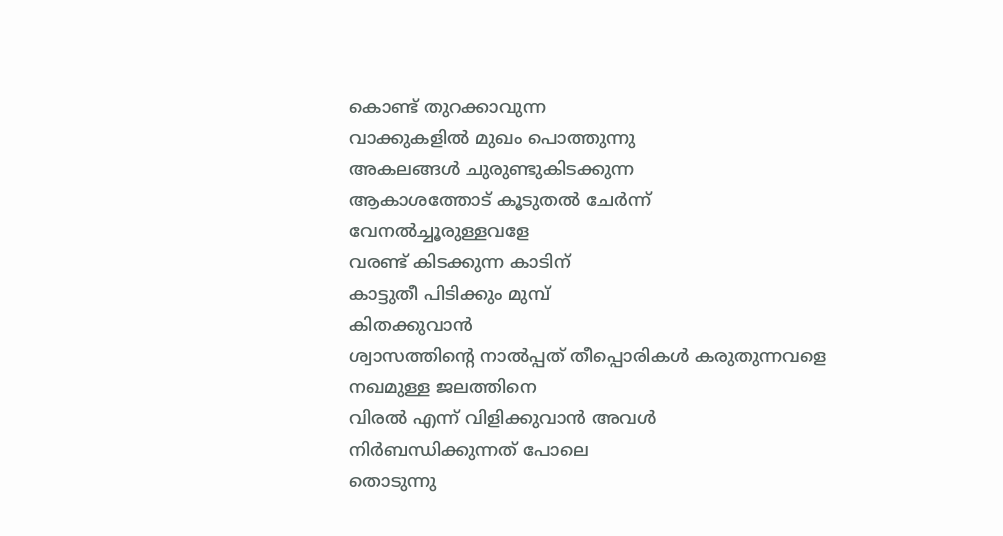കൊണ്ട് തുറക്കാവുന്ന
വാക്കുകളിൽ മുഖം പൊത്തുന്നു
അകലങ്ങൾ ചുരുണ്ടുകിടക്കുന്ന
ആകാശത്തോട് കൂടുതൽ ചേർന്ന്
വേനൽച്ചൂരുള്ളവളേ
വരണ്ട് കിടക്കുന്ന കാടിന്
കാട്ടുതീ പിടിക്കും മുമ്പ്
കിതക്കുവാൻ
ശ്വാസത്തിൻ്റെ നാൽപ്പത് തീപ്പൊരികൾ കരുതുന്നവളെ
നഖമുള്ള ജലത്തിനെ
വിരൽ എന്ന് വിളിക്കുവാൻ അവൾ
നിർബന്ധിക്കുന്നത് പോലെ
തൊടുന്നു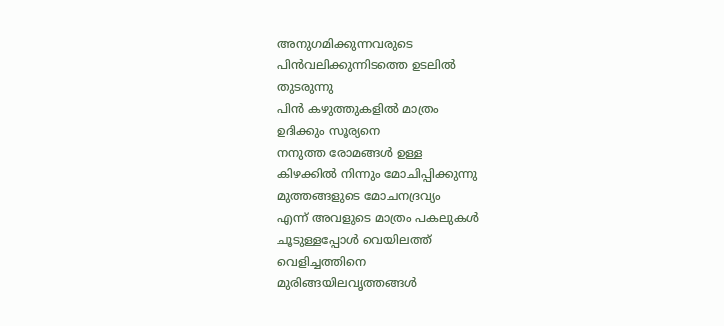അനുഗമിക്കുന്നവരുടെ
പിൻവലിക്കുന്നിടത്തെ ഉടലിൽ
തുടരുന്നു
പിൻ കഴുത്തുകളിൽ മാത്രം
ഉദിക്കും സൂര്യനെ
നനുത്ത രോമങ്ങൾ ഉള്ള
കിഴക്കിൽ നിന്നും മോചിപ്പിക്കുന്നു
മുത്തങ്ങളുടെ മോചനദ്രവ്യം
എന്ന് അവളുടെ മാത്രം പകലുകൾ
ചൂടുള്ളപ്പോൾ വെയിലത്ത്
വെളിച്ചത്തിനെ
മുരിങ്ങയിലവൃത്തങ്ങൾ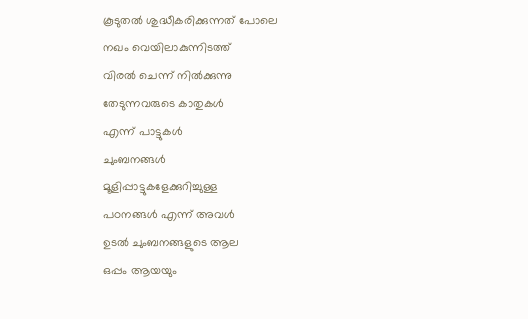കൂടുതൽ ശുദ്ധീകരിക്കുന്നത് പോലെ
നഖം വെയിലാകുന്നിടത്ത്
വിരൽ ചെന്ന് നിൽക്കുന്നു
തേടുന്നവരുടെ കാതുകൾ
എന്ന് പാട്ടുകൾ
ചുംബനങ്ങൾ
മൂളിപ്പാട്ടുകളേക്കുറിച്ചുള്ള
പഠനങ്ങൾ എന്ന് അവൾ
ഉടൽ ചുംബനങ്ങളുടെ ആല
ഒപ്പം ആയയും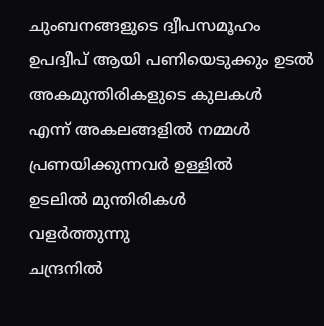ചുംബനങ്ങളുടെ ദ്വീപസമൂഹം
ഉപദ്വീപ് ആയി പണിയെടുക്കും ഉടൽ
അകമുന്തിരികളുടെ കുലകൾ
എന്ന് അകലങ്ങളിൽ നമ്മൾ
പ്രണയിക്കുന്നവർ ഉള്ളിൽ
ഉടലിൽ മുന്തിരികൾ
വളർത്തുന്നു
ചന്ദ്രനിൽ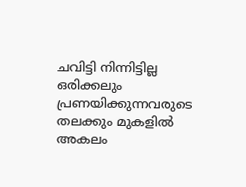ചവിട്ടി നിന്നിട്ടില്ല ഒരിക്കലും
പ്രണയിക്കുന്നവരുടെ തലക്കും മുകളിൽ
അകലം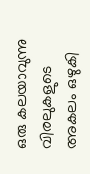ഒരു കലയാവുന്നു
വിരലുകളുടെ അകലം ഒഴുകി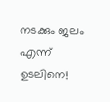നടക്കും ജലം
എന്ന് ഉടലിനെ!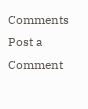Comments
Post a Comment